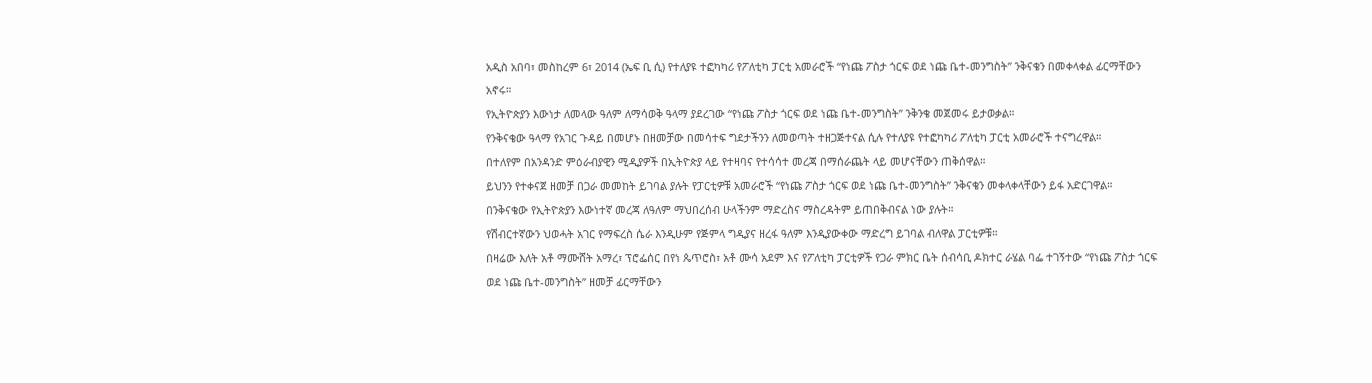አዲስ አበባ፣ መስከረም 6፣ 2014 (ኤፍ ቢ ሲ) የተለያዩ ተፎካካሪ የፖለቲካ ፓርቲ አመራሮች “የነጩ ፖስታ ጎርፍ ወደ ነጩ ቤተ-መንግስት” ንቅናቄን በመቀላቀል ፊርማቸውን አኖሩ።
የኢትዮጵያን እውነታ ለመላው ዓለም ለማሳወቅ ዓላማ ያደረገው “የነጩ ፖስታ ጎርፍ ወደ ነጩ ቤተ-መንግስት” ንቅንቄ መጀመሩ ይታወቃል።
የንቅናቄው ዓላማ የአገር ጉዳይ በመሆኑ በዘመቻው በመሳተፍ ግደታችንን ለመወጣት ተዘጋጅተናል ሲሉ የተለያዩ የተፎካካሪ ፖለቲካ ፓርቲ አመራሮች ተናግረዋል።
በተለየም በአንዳንድ ምዕራብያዊን ሚዲያዎች በኢትዮጵያ ላይ የተዛባና የተሳሳተ መረጃ በማሰራጨት ላይ መሆናቸውን ጠቅሰዋል።
ይህንን የተቀናጀ ዘመቻ በጋራ መመከት ይገባል ያሉት የፓርቲዎቹ አመራሮች “የነጩ ፖስታ ጎርፍ ወደ ነጩ ቤተ-መንግስት” ንቅናቄን መቀላቀላቸውን ይፋ አድርገዋል።
በንቅናቄው የኢትዮጵያን እውነተኛ መረጃ ለዓለም ማህበረሰብ ሁላችንም ማድረስና ማስረዳትም ይጠበቅብናል ነው ያሉት።
የሽብርተኛውን ህወሓት አገር የማፍረስ ሴራ እንዲሁም የጅምላ ግዲያና ዘረፋ ዓለም እንዲያውቀው ማድረግ ይገባል ብለዋል ፓርቲዎቹ።
በዛሬው እለት አቶ ማሙሸት አማረ፣ ፕሮፌሰር በየነ ጴጥሮስ፣ አቶ ሙሳ አደም እና የፖለቲካ ፓርቲዎች የጋራ ምክር ቤት ሰብሳቢ ዶክተር ራሄል ባፌ ተገኝተው “የነጩ ፖስታ ጎርፍ ወደ ነጩ ቤተ-መንግስት” ዘመቻ ፊርማቸውን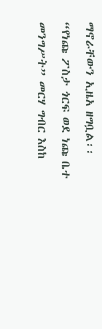ማኖራቸውን ኢዜአ ዘግቧል፡፡
“የነጩ ፖስታ ጎርፍ ወደ ነጩ ቤተ መንግሥት” መርሃ ግብር እስከ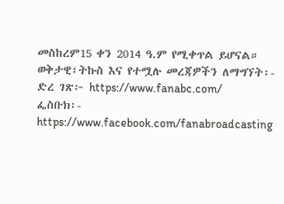መስከረም15 ቀን 2014 ዓ.ም የሚቀጥል ይሆናል።
ወቅታዊ፣ትኩስ እና የተሟሉ መረጃዎችን ለማግኘት፡-
ድረ ገጽ፦ https://www.fanabc.com/
ፌስቡክ፡- https://www.facebook.com/fanabroadcasting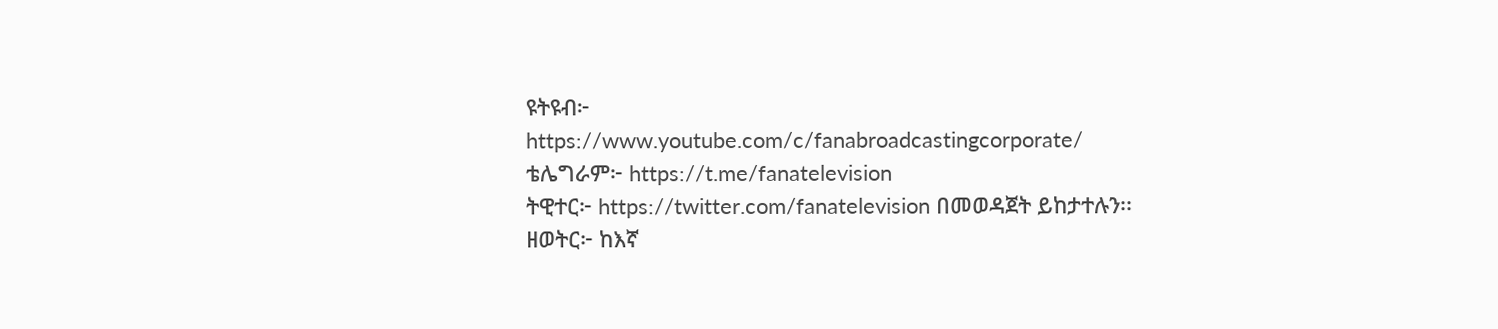ዩትዩብ፦ https://www.youtube.com/c/fanabroadcastingcorporate/
ቴሌግራም፦ https://t.me/fanatelevision
ትዊተር፦ https://twitter.com/fanatelevision በመወዳጀት ይከታተሉን፡፡
ዘወትር፦ ከእኛ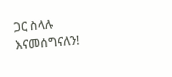ጋር ስላሉ እናመሰግናለን!